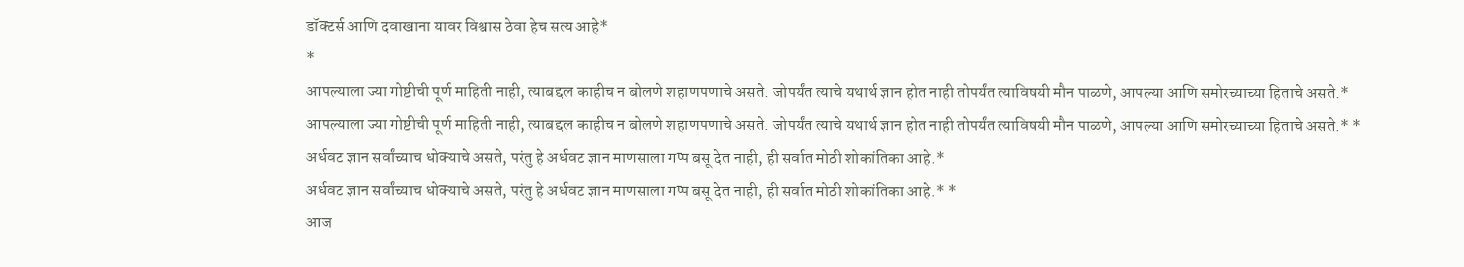डॉक्टर्स आणि दवाखाना यावर विश्वास ठेवा हेच सत्य आहे*
*
आपल्याला ज्या गोष्टीची पूर्ण माहिती नाही, त्याबद्दल काहीच न बोलणे शहाणपणाचे असते. जोपर्यंत त्याचे यथार्थ ज्ञान होत नाही तोपर्यंत त्याविषयी मौन पाळणे, आपल्या आणि समोरच्याच्या हिताचे असते.*
आपल्याला ज्या गोष्टीची पूर्ण माहिती नाही, त्याबद्दल काहीच न बोलणे शहाणपणाचे असते. जोपर्यंत त्याचे यथार्थ ज्ञान होत नाही तोपर्यंत त्याविषयी मौन पाळणे, आपल्या आणि समोरच्याच्या हिताचे असते.* *
अर्धवट ज्ञान सर्वांच्याच धोक्याचे असते, परंतु हे अर्धवट ज्ञान माणसाला गप्प बसू देत नाही, ही सर्वात मोठी शोकांतिका आहे.*
अर्धवट ज्ञान सर्वांच्याच धोक्याचे असते, परंतु हे अर्धवट ज्ञान माणसाला गप्प बसू देत नाही, ही सर्वात मोठी शोकांतिका आहे.* *
आज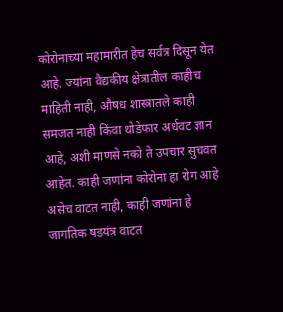कोरोनाच्या महामारीत हेच सर्वत्र दिसून येत आहे. ज्यांना वैद्यकीय क्षेत्रातील काहीच माहिती नाही, औषध शास्त्रातले काही समजत नाही किंवा थोडेफार अर्धवट ज्ञान आहे, अशी माणसे नको ते उपचार सुचवत आहेत. काही जणांना कोरोना हा रोग आहे असेच वाटत नाही, काही जणांना हे जागतिक षडयंत्र वाटत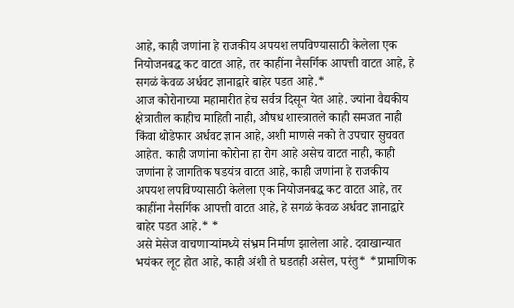आहे, काही जणांना हे राजकीय अपयश लपविण्यासाठी केलेला एक नियोजनबद्ध कट वाटत आहे, तर काहींना नैसर्गिक आपत्ती वाटत आहे, हे सगळं केवळ अर्धवट ज्ञानाद्वारे बाहेर पडत आहे.*
आज कोरोनाच्या महामारीत हेच सर्वत्र दिसून येत आहे. ज्यांना वैद्यकीय क्षेत्रातील काहीच माहिती नाही, औषध शास्त्रातले काही समजत नाही किंवा थोडेफार अर्धवट ज्ञान आहे, अशी माणसे नको ते उपचार सुचवत आहेत. काही जणांना कोरोना हा रोग आहे असेच वाटत नाही, काही जणांना हे जागतिक षडयंत्र वाटत आहे, काही जणांना हे राजकीय अपयश लपविण्यासाठी केलेला एक नियोजनबद्ध कट वाटत आहे, तर काहींना नैसर्गिक आपत्ती वाटत आहे, हे सगळं केवळ अर्धवट ज्ञानाद्वारे बाहेर पडत आहे.* *
असे मेसेज वाचणाऱ्यांमध्ये संभ्रम निर्माण झालेला आहे. दवाखान्यात भयंकर लूट होत आहे, काही अंशी ते घडतही असेल, परंतु* *प्रामाणिक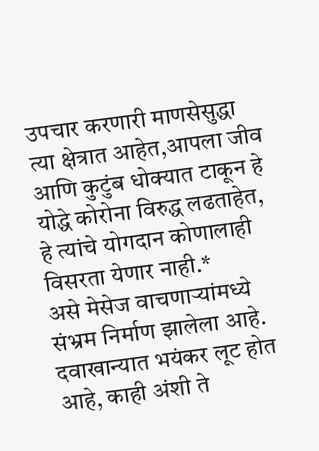उपचार करणारी माणसेसुद्धा त्या क्षेत्रात आहेत,आपला जीव आणि कुटुंब धोक्यात टाकून हे योद्धे कोरोना विरुद्ध लढताहेत, हे त्यांचे योगदान कोणालाही विसरता येणार नाही.*
असे मेसेज वाचणाऱ्यांमध्ये संभ्रम निर्माण झालेला आहे. दवाखान्यात भयंकर लूट होत आहे, काही अंशी ते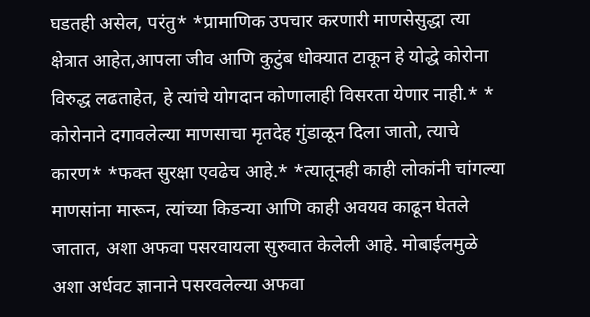घडतही असेल, परंतु* *प्रामाणिक उपचार करणारी माणसेसुद्धा त्या क्षेत्रात आहेत,आपला जीव आणि कुटुंब धोक्यात टाकून हे योद्धे कोरोना विरुद्ध लढताहेत, हे त्यांचे योगदान कोणालाही विसरता येणार नाही.* *
कोरोनाने दगावलेल्या माणसाचा मृतदेह गुंडाळून दिला जातो, त्याचे कारण* *फक्त सुरक्षा एवढेच आहे.* *त्यातूनही काही लोकांनी चांगल्या माणसांना मारून, त्यांच्या किडन्या आणि काही अवयव काढून घेतले जातात, अशा अफवा पसरवायला सुरुवात केलेली आहे. मोबाईलमुळे अशा अर्धवट ज्ञानाने पसरवलेल्या अफवा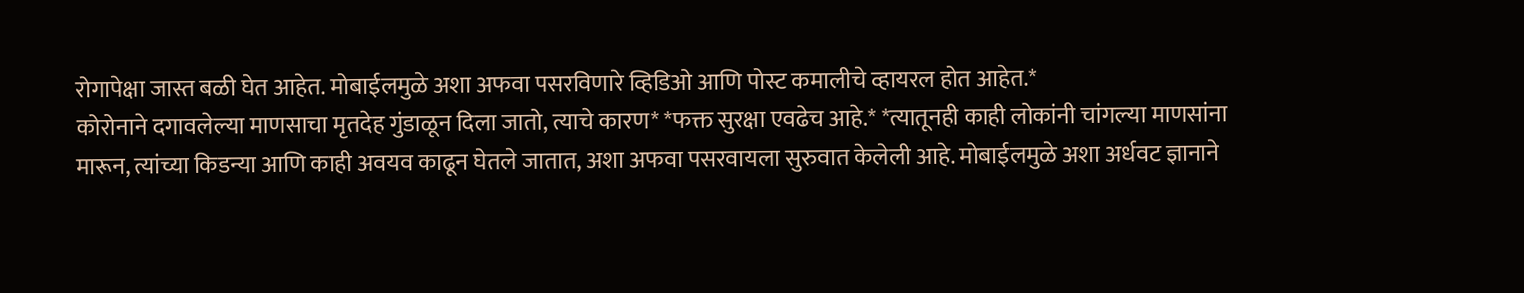रोगापेक्षा जास्त बळी घेत आहेत. मोबाईलमुळे अशा अफवा पसरविणारे व्हिडिओ आणि पोस्ट कमालीचे व्हायरल होत आहेत.*
कोरोनाने दगावलेल्या माणसाचा मृतदेह गुंडाळून दिला जातो, त्याचे कारण* *फक्त सुरक्षा एवढेच आहे.* *त्यातूनही काही लोकांनी चांगल्या माणसांना मारून, त्यांच्या किडन्या आणि काही अवयव काढून घेतले जातात, अशा अफवा पसरवायला सुरुवात केलेली आहे. मोबाईलमुळे अशा अर्धवट ज्ञानाने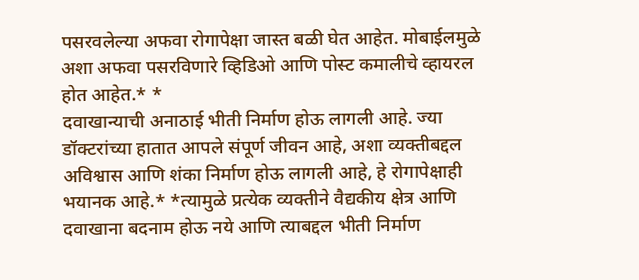पसरवलेल्या अफवा रोगापेक्षा जास्त बळी घेत आहेत. मोबाईलमुळे अशा अफवा पसरविणारे व्हिडिओ आणि पोस्ट कमालीचे व्हायरल होत आहेत.* *
दवाखान्याची अनाठाई भीती निर्माण होऊ लागली आहे. ज्या डॉक्टरांच्या हातात आपले संपूर्ण जीवन आहे, अशा व्यक्तीबद्दल अविश्वास आणि शंका निर्माण होऊ लागली आहे, हे रोगापेक्षाही भयानक आहे.* *त्यामुळे प्रत्येक व्यक्तीने वैद्यकीय क्षेत्र आणि दवाखाना बदनाम होऊ नये आणि त्याबद्दल भीती निर्माण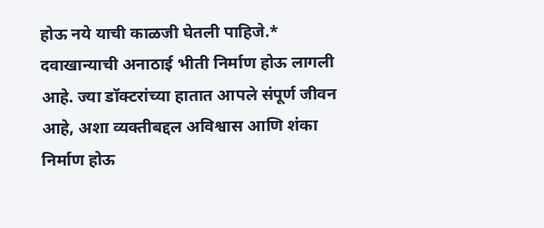होऊ नये याची काळजी घेतली पाहिजे.*
दवाखान्याची अनाठाई भीती निर्माण होऊ लागली आहे. ज्या डॉक्टरांच्या हातात आपले संपूर्ण जीवन आहे, अशा व्यक्तीबद्दल अविश्वास आणि शंका निर्माण होऊ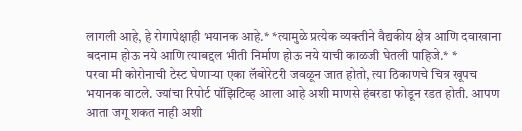लागली आहे, हे रोगापेक्षाही भयानक आहे.* *त्यामुळे प्रत्येक व्यक्तीने वैद्यकीय क्षेत्र आणि दवाखाना बदनाम होऊ नये आणि त्याबद्दल भीती निर्माण होऊ नये याची काळजी घेतली पाहिजे.* *
परवा मी कोरोनाची टेस्ट घेणाऱ्या एका लॅबोरेटरी जवळून जात होतो, त्या ठिकाणचे चित्र खूपच भयानक वाटले. ज्यांचा रिपोर्ट पॉझिटिव्ह आला आहे अशी माणसे हंबरडा फोडून रडत होती. आपण आता जगू शकत नाही अशी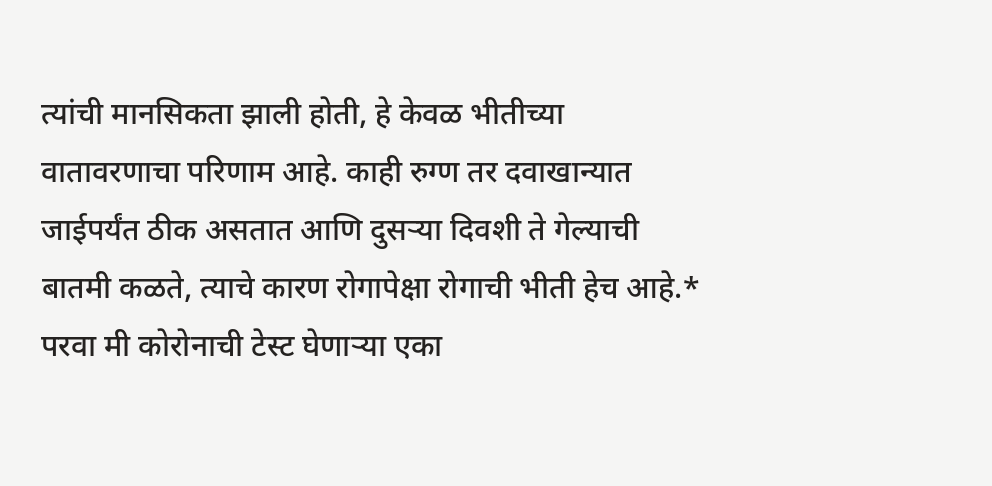त्यांची मानसिकता झाली होती, हे केवळ भीतीच्या वातावरणाचा परिणाम आहे. काही रुग्ण तर दवाखान्यात जाईपर्यंत ठीक असतात आणि दुसऱ्या दिवशी ते गेल्याची बातमी कळते, त्याचे कारण रोगापेक्षा रोगाची भीती हेच आहे.*
परवा मी कोरोनाची टेस्ट घेणाऱ्या एका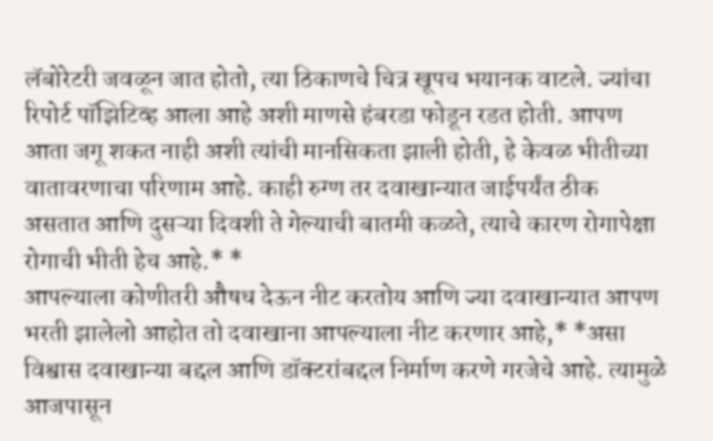लॅबोरेटरी जवळून जात होतो, त्या ठिकाणचे चित्र खूपच भयानक वाटले. ज्यांचा रिपोर्ट पॉझिटिव्ह आला आहे अशी माणसे हंबरडा फोडून रडत होती. आपण आता जगू शकत नाही अशी त्यांची मानसिकता झाली होती, हे केवळ भीतीच्या वातावरणाचा परिणाम आहे. काही रुग्ण तर दवाखान्यात जाईपर्यंत ठीक असतात आणि दुसऱ्या दिवशी ते गेल्याची बातमी कळते, त्याचे कारण रोगापेक्षा रोगाची भीती हेच आहे.* *
आपल्याला कोणीतरी औषध देऊन नीट करतोय आणि ज्या दवाखान्यात आपण भरती झालेलो आहोत तो दवाखाना आपल्याला नीट करणार आहे,* *असा विश्वास दवाखान्या बद्दल आणि डॉक्टरांबद्दल निर्माण करणे गरजेचे आहे. त्यामुळे आजपासून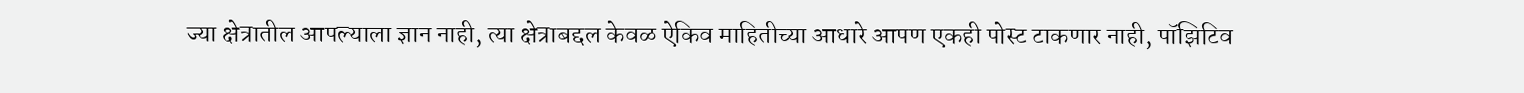ज्या क्षेत्रातील आपल्याला ज्ञान नाही, त्या क्षेत्राबद्दल केवळ ऐकिव माहितीच्या आधारे आपण एकही पोस्ट टाकणार नाही, पॉझिटिव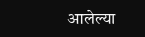आलेल्या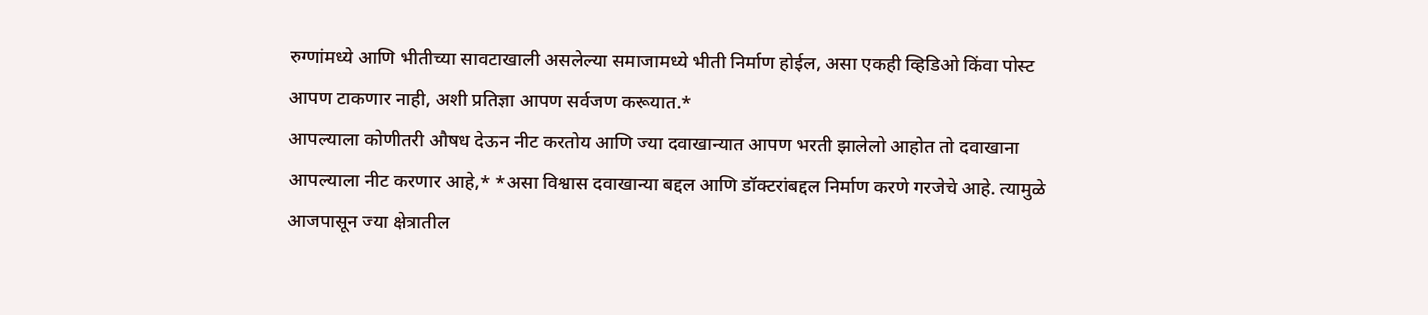रुग्णांमध्ये आणि भीतीच्या सावटाखाली असलेल्या समाजामध्ये भीती निर्माण होईल, असा एकही व्हिडिओ किंवा पोस्ट आपण टाकणार नाही, अशी प्रतिज्ञा आपण सर्वजण करूयात.*
आपल्याला कोणीतरी औषध देऊन नीट करतोय आणि ज्या दवाखान्यात आपण भरती झालेलो आहोत तो दवाखाना आपल्याला नीट करणार आहे,* *असा विश्वास दवाखान्या बद्दल आणि डॉक्टरांबद्दल निर्माण करणे गरजेचे आहे. त्यामुळे आजपासून ज्या क्षेत्रातील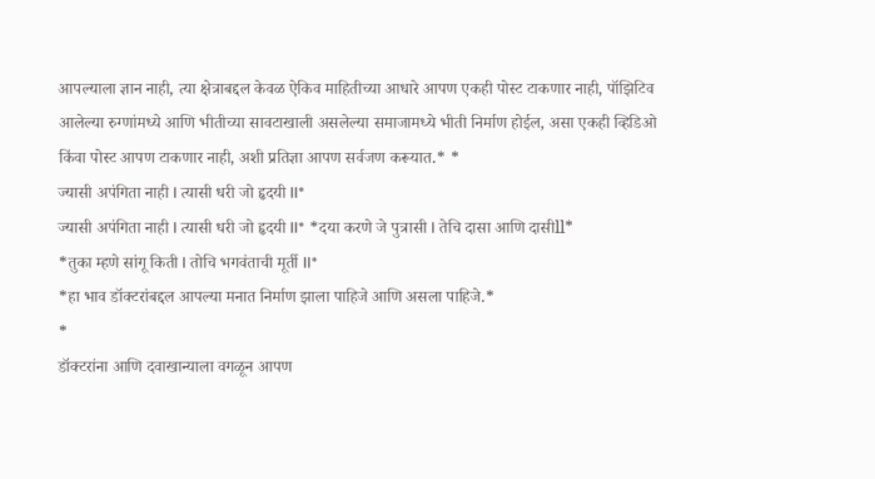आपल्याला ज्ञान नाही, त्या क्षेत्राबद्दल केवळ ऐकिव माहितीच्या आधारे आपण एकही पोस्ट टाकणार नाही, पॉझिटिव आलेल्या रुग्णांमध्ये आणि भीतीच्या सावटाखाली असलेल्या समाजामध्ये भीती निर्माण होईल, असा एकही व्हिडिओ किंवा पोस्ट आपण टाकणार नाही, अशी प्रतिज्ञा आपण सर्वजण करूयात.* *
ज्यासी अपंगिता नाही l त्यासी धरी जो हृदयी ll*
ज्यासी अपंगिता नाही l त्यासी धरी जो हृदयी ll* *दया करणे जे पुत्रासी l तेचि दासा आणि दासीll*
*तुका म्हणे सांगू किती l तोचि भगवंताची मूर्ती ll*
*हा भाव डॉक्टरांबद्दल आपल्या मनात निर्माण झाला पाहिजे आणि असला पाहिजे.*
*
डॉक्टरांना आणि दवाखान्याला वगळून आपण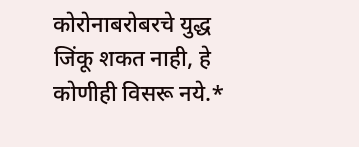कोरोनाबरोबरचे युद्ध जिंकू शकत नाही, हे कोणीही विसरू नये.*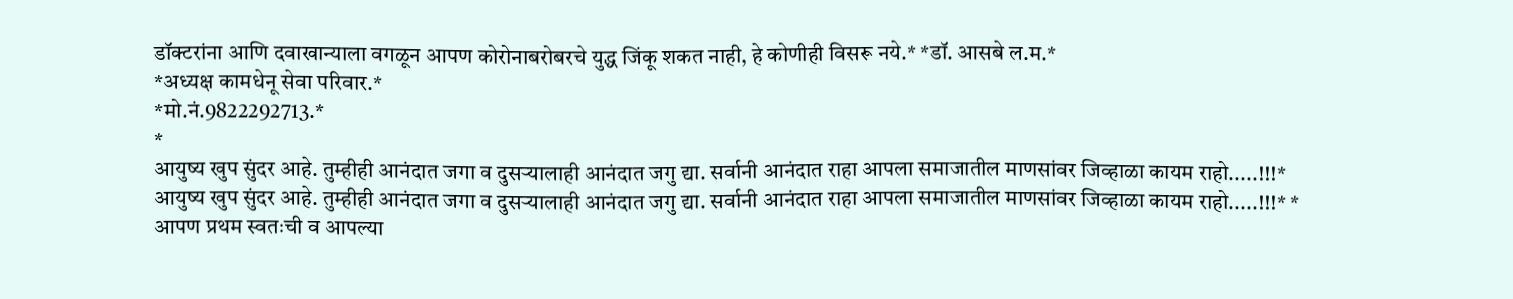डॉक्टरांना आणि दवाखान्याला वगळून आपण कोरोनाबरोबरचे युद्ध जिंकू शकत नाही, हे कोणीही विसरू नये.* *डॉ. आसबे ल.म.*
*अध्यक्ष कामधेनू सेवा परिवार.*
*मो.नं.9822292713.*
*
आयुष्य खुप सुंदर आहे. तुम्हीही आनंदात जगा व दुसऱ्यालाही आनंदात जगु द्या. सर्वानी आनंदात राहा आपला समाजातील माणसांवर जिव्हाळा कायम राहो.....!!!*
आयुष्य खुप सुंदर आहे. तुम्हीही आनंदात जगा व दुसऱ्यालाही आनंदात जगु द्या. सर्वानी आनंदात राहा आपला समाजातील माणसांवर जिव्हाळा कायम राहो.....!!!* *
आपण प्रथम स्वतःची व आपल्या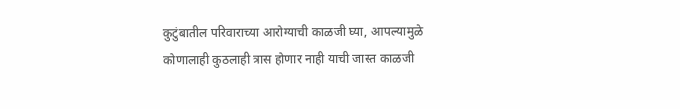कुटुंबातील परिवाराच्या आरोग्याची काळजी घ्या, आपल्यामुळे कोणालाही कुठलाही त्रास होणार नाही याची जास्त काळजी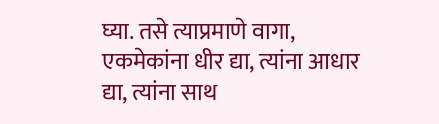घ्या. तसे त्याप्रमाणे वागा, एकमेकांना धीर द्या, त्यांना आधार द्या, त्यांना साथ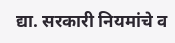द्या. सरकारी नियमांचे व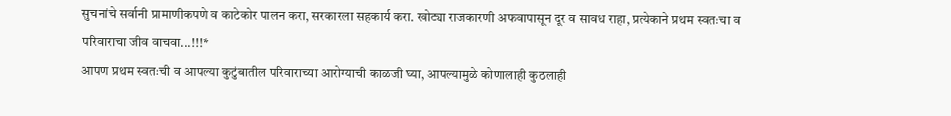सुचनांचे सर्वानी प्रामाणीकपणे व काटेकोर पालन करा, सरकारला सहकार्य करा. खोट्या राजकारणी अफवापासून दूर व सावध राहा, प्रत्येकाने प्रथम स्वतःचा व परिवाराचा जीव वाचवा...!!!*
आपण प्रथम स्वतःची व आपल्या कुटुंबातील परिवाराच्या आरोग्याची काळजी घ्या, आपल्यामुळे कोणालाही कुठलाही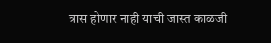त्रास होणार नाही याची जास्त काळजी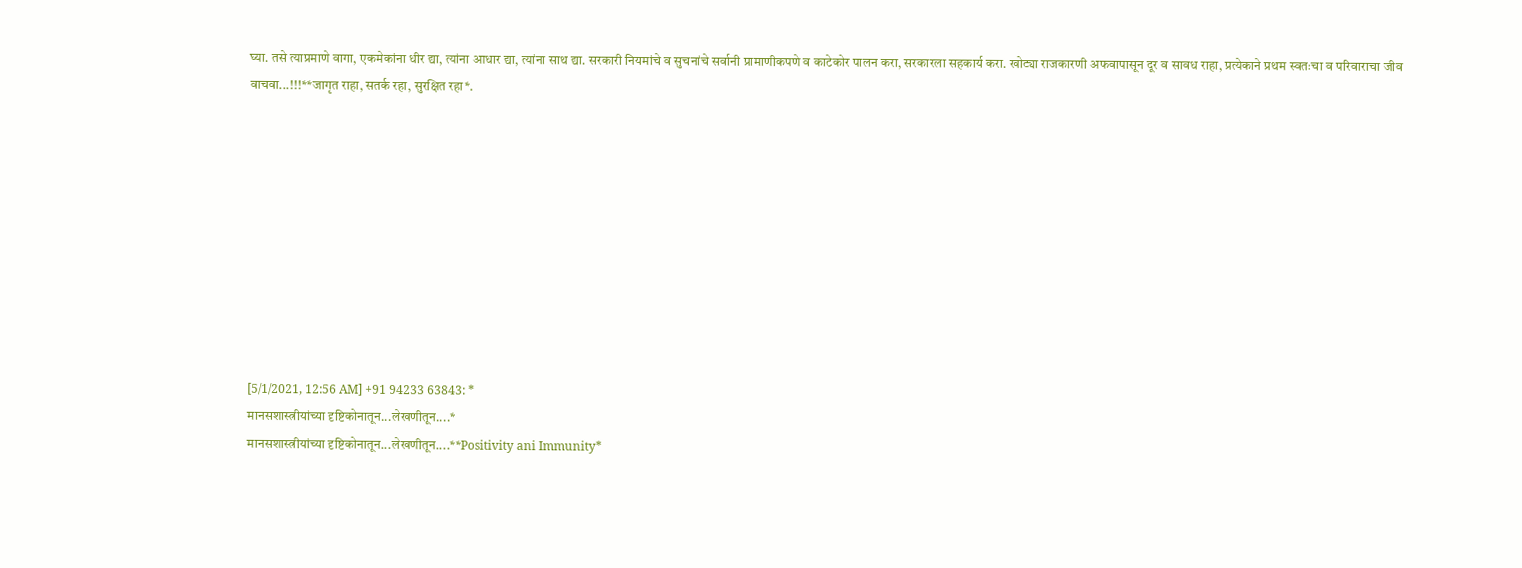घ्या. तसे त्याप्रमाणे वागा, एकमेकांना धीर द्या, त्यांना आधार द्या, त्यांना साथ द्या. सरकारी नियमांचे व सुचनांचे सर्वानी प्रामाणीकपणे व काटेकोर पालन करा, सरकारला सहकार्य करा. खोट्या राजकारणी अफवापासून दूर व सावध राहा, प्रत्येकाने प्रथम स्वतःचा व परिवाराचा जीव वाचवा...!!!**जागृत राहा, सतर्क रहा, सुरक्षित रहा*.










[5/1/2021, 12:56 AM] +91 94233 63843: *
मानसशास्त्रीयांच्या दृष्टिकोनातून...लेखणीतून....*
मानसशास्त्रीयांच्या दृष्टिकोनातून...लेखणीतून....**Positivity ani Immunity*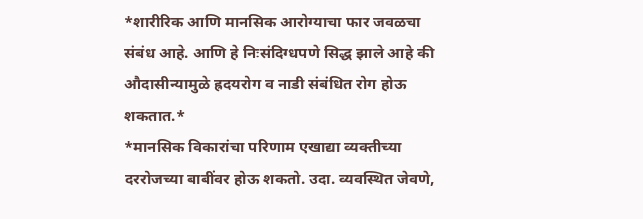*शारीरिक आणि मानसिक आरोग्याचा फार जवळचा संबंध आहे. आणि हे निःसंदिग्धपणे सिद्ध झाले आहे की औदासीन्यामुळे ह्रदयरोग व नाडी संबंधित रोग होऊ शकतात.*
*मानसिक विकारांचा परिणाम एखाद्या व्यक्तीच्या दररोजच्या बाबींवर होऊ शकतो. उदा. व्यवस्थित जेवणे,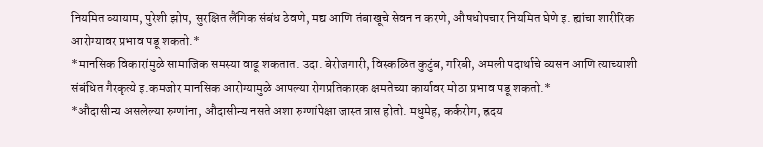नियमित व्यायाम, पुरेशी झोप, सुरक्षित लैंगिक संबंध ठेवणे, मद्य आणि तंबाखूचे सेवन न करणे, औषधोपचार नियमित घेणे इ. ह्यांचा शारीरिक आरोग्यावर प्रभाव पडू शकतो.*
*मानसिक विकारांमुळे सामाजिक समस्या वाढू शकतात. उदा. बेरोजगारी, विस्कळित कुटुंब, गरिबी, अमली पदार्थाचे व्यसन आणि त्याच्याशी संबंधित गैरकृत्ये इ.कमजोर मानसिक आरोग्यामुळे आपल्या रोगप्रतिकारक क्षमतेच्या कार्यावर मोठा प्रभाव पडू शकतो.*
*औदासीन्य असलेल्या रुग्णांना, औदासीन्य नसते अशा रुग्णांपेक्षा जास्त त्रास होतो. मधुमेह, कर्करोग, ह्रदय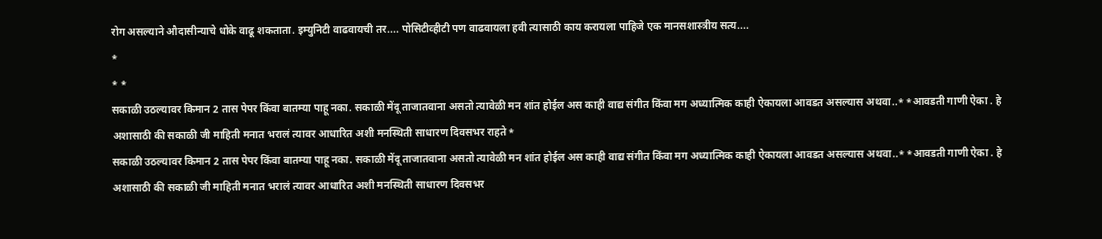रोग असल्याने औदासीन्याचे धोके वाढू शकताता. इम्युनिटी वाढवायची तर.... पोसिटीव्हीटी पण वाढवायला हवी त्यासाठी काय करायला पाहिजे एक मानसशास्त्रीय सत्य....
*
* *
सकाळी उठल्यावर किमान 2 तास पेपर किंवा बातम्या पाहू नका. सकाळी मेंदू ताजातवाना असतो त्यावेळी मन शांत होईल अस काही वाद्य संगीत किंवा मग अध्यात्मिक काही ऐकायला आवडत असल्यास अथवा..* *आवडती गाणी ऐका . हे अशासाठी की सकाळी जी माहिती मनात भरालं त्यावर आधारित अशी मनस्थिती साधारण दिवसभर राहते*
सकाळी उठल्यावर किमान 2 तास पेपर किंवा बातम्या पाहू नका. सकाळी मेंदू ताजातवाना असतो त्यावेळी मन शांत होईल अस काही वाद्य संगीत किंवा मग अध्यात्मिक काही ऐकायला आवडत असल्यास अथवा..* *आवडती गाणी ऐका . हे अशासाठी की सकाळी जी माहिती मनात भरालं त्यावर आधारित अशी मनस्थिती साधारण दिवसभर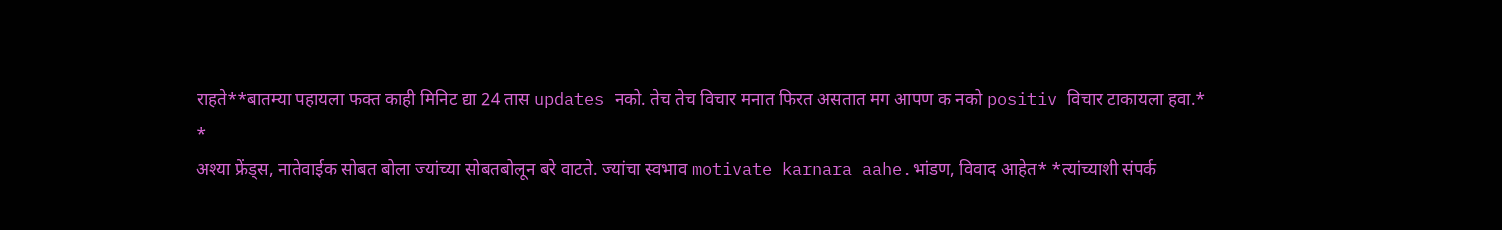राहते**बातम्या पहायला फक्त काही मिनिट द्या 24 तास updates नको. तेच तेच विचार मनात फिरत असतात मग आपण क नको positiv विचार टाकायला हवा.*
*
अश्या फ्रेंड्स, नातेवाईक सोबत बोला ज्यांच्या सोबतबोलून बरे वाटते. ज्यांचा स्वभाव motivate karnara aahe.भांडण, विवाद आहेत* *त्यांच्याशी संपर्क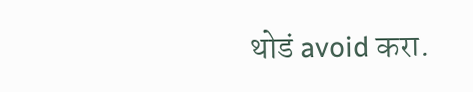थोडं avoid करा.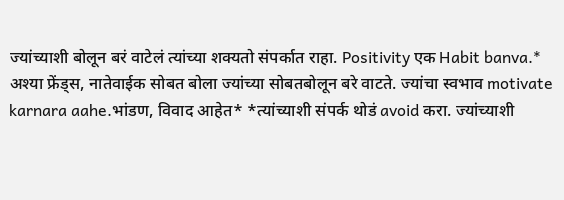ज्यांच्याशी बोलून बरं वाटेलं त्यांच्या शक्यतो संपर्कात राहा. Positivity एक Habit banva.*
अश्या फ्रेंड्स, नातेवाईक सोबत बोला ज्यांच्या सोबतबोलून बरे वाटते. ज्यांचा स्वभाव motivate karnara aahe.भांडण, विवाद आहेत* *त्यांच्याशी संपर्क थोडं avoid करा. ज्यांच्याशी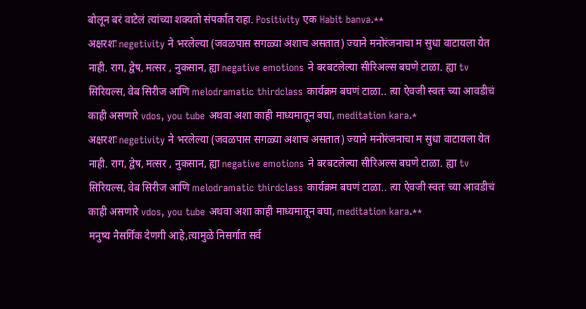बोलून बरं वाटेलं त्यांच्या शक्यतो संपर्कात राहा. Positivity एक Habit banva.**
अक्षरशः negetivity ने भरलेल्या (जवळपास सगळ्या अशाच असतात) ज्याने मनोरंजनाचा म सुधा वाटायला येत नाही. राग, द्वेष, मत्सर , नुकसान, ह्या negative emotions ने बरबटलेल्या सीरिअल्स बघणे टाळा. ह्या tv सिरियल्स, वेब सिरीज आणि melodramatic thirdclass कार्यक्रम बघणं टाळा.. त्या ऐवजी स्वतः च्या आवडीचं काही असणारे vdos, you tube अथवा अशा काही माध्यमातून बघा, meditation kara.*
अक्षरशः negetivity ने भरलेल्या (जवळपास सगळ्या अशाच असतात) ज्याने मनोरंजनाचा म सुधा वाटायला येत नाही. राग, द्वेष, मत्सर , नुकसान, ह्या negative emotions ने बरबटलेल्या सीरिअल्स बघणे टाळा. ह्या tv सिरियल्स, वेब सिरीज आणि melodramatic thirdclass कार्यक्रम बघणं टाळा.. त्या ऐवजी स्वतः च्या आवडीचं काही असणारे vdos, you tube अथवा अशा काही माध्यमातून बघा, meditation kara.**
मनुष्य नैसर्गिक देणगी आहे,त्यामुळे निसर्गात सर्व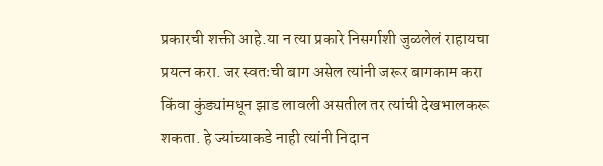प्रकारची शक्ती आहे.या न त्या प्रकारे निसर्गाशी जुळलेलं राहायचा प्रयत्न करा. जर स्वतःची बाग असेल त्यांनी जरूर बागकाम करा किंवा कुंड्यांमधून झाड लावली असतील तर त्यांची देखभालकरू शकता. हे ज्यांच्याकडे नाही त्यांनी निदान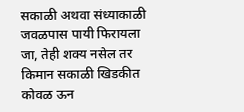सकाळी अथवा संध्याकाळी जवळपास पायी फिरायला जा, तेही शक्य नसेल तर किमान सकाळी खिडकीत कोवळ ऊन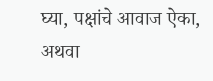घ्या, पक्षांचे आवाज ऐका, अथवा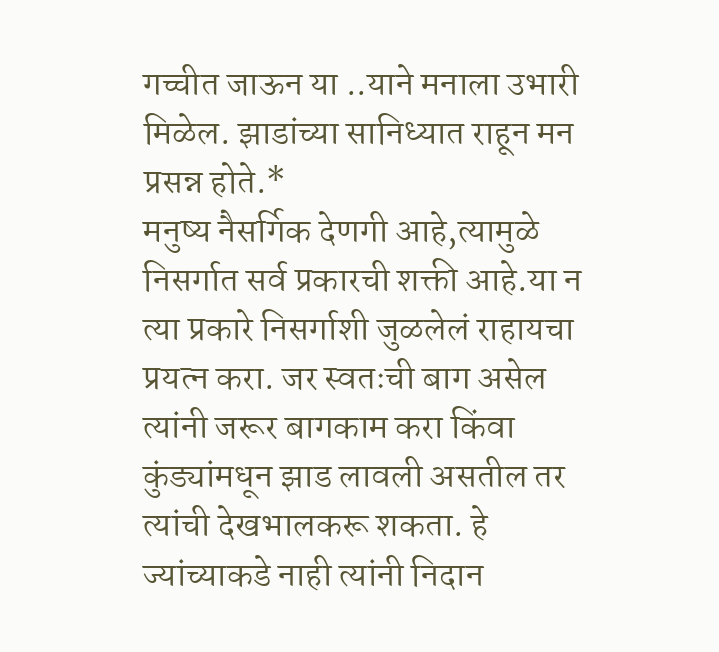गच्चीत जाऊन या ..याने मनाला उभारी मिळेल. झाडांच्या सानिध्यात राहून मन प्रसन्न होते.*
मनुष्य नैसर्गिक देणगी आहे,त्यामुळे निसर्गात सर्व प्रकारची शक्ती आहे.या न त्या प्रकारे निसर्गाशी जुळलेलं राहायचा प्रयत्न करा. जर स्वतःची बाग असेल त्यांनी जरूर बागकाम करा किंवा कुंड्यांमधून झाड लावली असतील तर त्यांची देखभालकरू शकता. हे ज्यांच्याकडे नाही त्यांनी निदान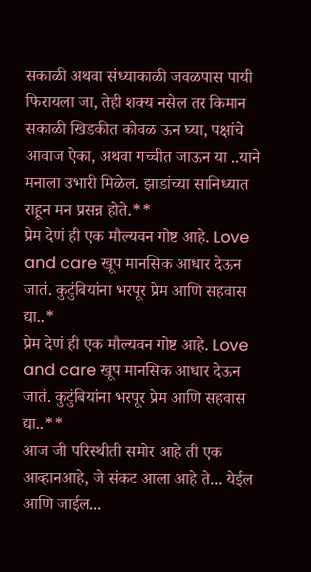सकाळी अथवा संध्याकाळी जवळपास पायी फिरायला जा, तेही शक्य नसेल तर किमान सकाळी खिडकीत कोवळ ऊन घ्या, पक्षांचे आवाज ऐका, अथवा गच्चीत जाऊन या ..याने मनाला उभारी मिळेल. झाडांच्या सानिध्यात राहून मन प्रसन्न होते.**
प्रेम देणं ही एक मौल्यवन गोष्ट आहे. Love and care खूप मानसिक आधार देऊन जातं. कुटुंबियांना भरपूर प्रेम आणि सहवास द्या..*
प्रेम देणं ही एक मौल्यवन गोष्ट आहे. Love and care खूप मानसिक आधार देऊन जातं. कुटुंबियांना भरपूर प्रेम आणि सहवास द्या..**
आज जी परिस्थीती समोर आहे ती एक आव्हानआहे, जे संकट आला आहे ते... येईल आणि जाईल...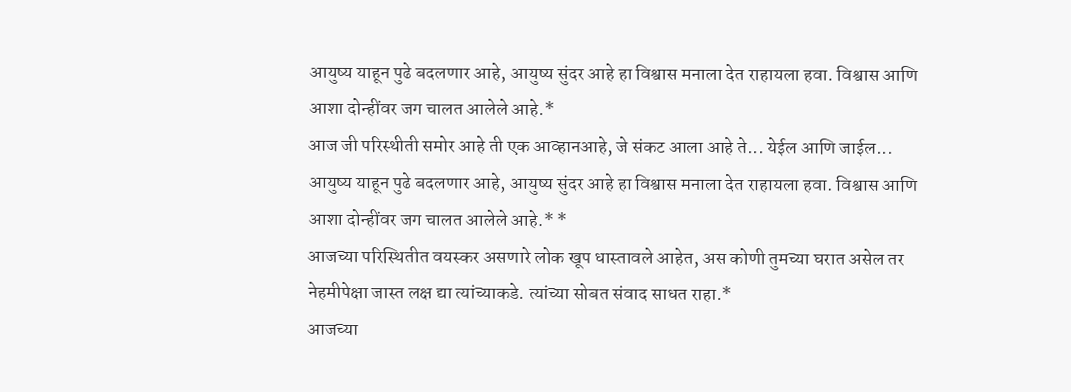आयुष्य याहून पुढे बदलणार आहे, आयुष्य सुंदर आहे हा विश्वास मनाला देत राहायला हवा. विश्वास आणि आशा दोन्हींवर जग चालत आलेले आहे.*
आज जी परिस्थीती समोर आहे ती एक आव्हानआहे, जे संकट आला आहे ते... येईल आणि जाईल... आयुष्य याहून पुढे बदलणार आहे, आयुष्य सुंदर आहे हा विश्वास मनाला देत राहायला हवा. विश्वास आणि आशा दोन्हींवर जग चालत आलेले आहे.* *
आजच्या परिस्थितीत वयस्कर असणारे लोक खूप धास्तावले आहेत, अस कोणी तुमच्या घरात असेल तर नेहमीपेक्षा जास्त लक्ष द्या त्यांच्याकडे. त्यांच्या सोबत संवाद साधत राहा.*
आजच्या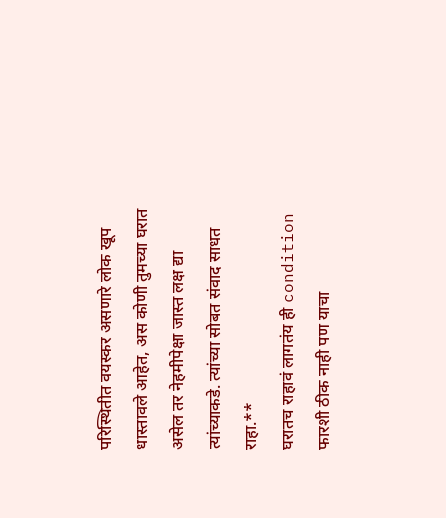परिस्थितीत वयस्कर असणारे लोक खूप धास्तावले आहेत, अस कोणी तुमच्या घरात असेल तर नेहमीपेक्षा जास्त लक्ष द्या त्यांच्याकडे. त्यांच्या सोबत संवाद साधत राहा.**
घरातच राहावं लागतंय ही condition फारशी ठीक नाही पण याचा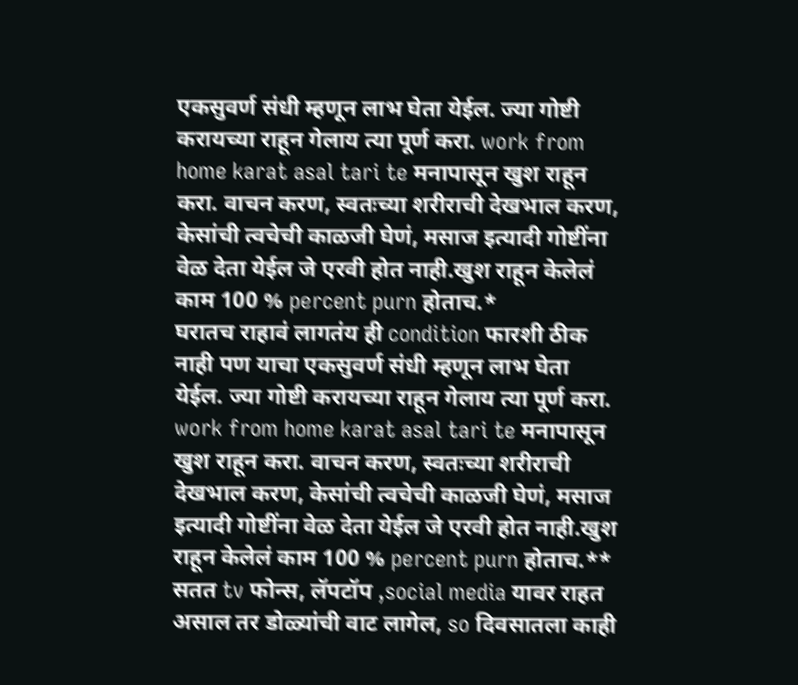एकसुवर्ण संधी म्हणून लाभ घेता येईल. ज्या गोष्टी करायच्या राहून गेलाय त्या पूर्ण करा. work from home karat asal tari te मनापासून खुश राहून करा. वाचन करण, स्वतःच्या शरीराची देखभाल करण, केसांची त्वचेची काळजी घेणं, मसाज इत्यादी गोष्टींना वेळ देता येईल जे एरवी होत नाही.खुश राहून केलेलं काम 100 % percent purn होताच.*
घरातच राहावं लागतंय ही condition फारशी ठीक नाही पण याचा एकसुवर्ण संधी म्हणून लाभ घेता येईल. ज्या गोष्टी करायच्या राहून गेलाय त्या पूर्ण करा. work from home karat asal tari te मनापासून खुश राहून करा. वाचन करण, स्वतःच्या शरीराची देखभाल करण, केसांची त्वचेची काळजी घेणं, मसाज इत्यादी गोष्टींना वेळ देता येईल जे एरवी होत नाही.खुश राहून केलेलं काम 100 % percent purn होताच.**
सतत tv फोन्स, लॅपटॉप ,social media यावर राहत असाल तर डोळ्यांची वाट लागेल, so दिवसातला काही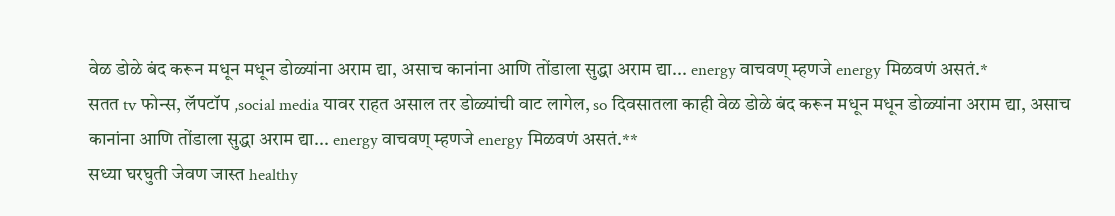वेळ डोळे बंद करून मधून मधून डोळ्यांना अराम द्या, असाच कानांना आणि तोंडाला सुद्धा अराम द्या... energy वाचवण् म्हणजे energy मिळवणं असतं.*
सतत tv फोन्स, लॅपटॉप ,social media यावर राहत असाल तर डोळ्यांची वाट लागेल, so दिवसातला काही वेळ डोळे बंद करून मधून मधून डोळ्यांना अराम द्या, असाच कानांना आणि तोंडाला सुद्धा अराम द्या... energy वाचवण् म्हणजे energy मिळवणं असतं.**
सध्या घरघुती जेवण जास्त healthy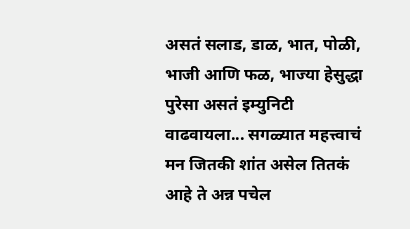असतं सलाड, डाळ, भात, पोळी, भाजी आणि फळ, भाज्या हेसुद्धा पुरेसा असतं इम्युनिटी वाढवायला... सगळ्यात महत्त्वाचं मन जितकी शांत असेल तितकं आहे ते अन्न पचेल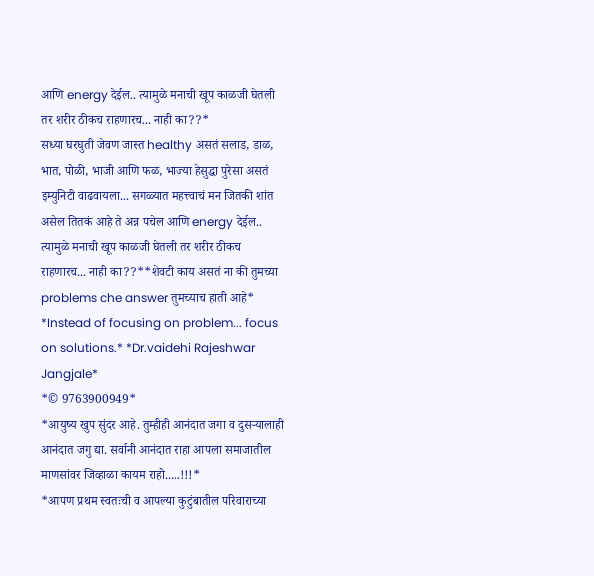आणि energy देईल.. त्यामुळे मनाची खूप काळजी घेतली तर शरीर ठीकच राहणारच... नाही का??*
सध्या घरघुती जेवण जास्त healthy असतं सलाड, डाळ, भात, पोळी, भाजी आणि फळ, भाज्या हेसुद्धा पुरेसा असतं इम्युनिटी वाढवायला... सगळ्यात महत्त्वाचं मन जितकी शांत असेल तितकं आहे ते अन्न पचेल आणि energy देईल.. त्यामुळे मनाची खूप काळजी घेतली तर शरीर ठीकच राहणारच... नाही का??**शेवटी काय असतं ना की तुमच्या problems che answer तुमच्याच हाती आहे*
*Instead of focusing on problem... focus on solutions.* *Dr.vaidehi Rajeshwar Jangjale*
*© 9763900949*
*आयुष्य खुप सुंदर आहे. तुम्हीही आनंदात जगा व दुसऱ्यालाही आनंदात जगु द्या. सर्वानी आनंदात राहा आपला समाजातील माणसांवर जिव्हाळा कायम राहो.....!!!*
*आपण प्रथम स्वतःची व आपल्या कुटुंबातील परिवाराच्या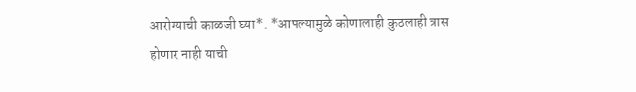आरोग्याची काळजी घ्या*. *आपल्यामुळे कोणालाही कुठलाही त्रास होणार नाही याची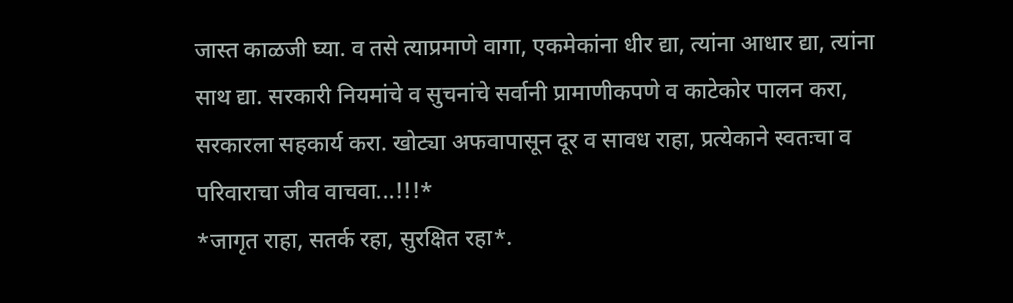जास्त काळजी घ्या. व तसे त्याप्रमाणे वागा, एकमेकांना धीर द्या, त्यांना आधार द्या, त्यांना साथ द्या. सरकारी नियमांचे व सुचनांचे सर्वानी प्रामाणीकपणे व काटेकोर पालन करा, सरकारला सहकार्य करा. खोट्या अफवापासून दूर व सावध राहा, प्रत्येकाने स्वतःचा व परिवाराचा जीव वाचवा...!!!*
*जागृत राहा, सतर्क रहा, सुरक्षित रहा*.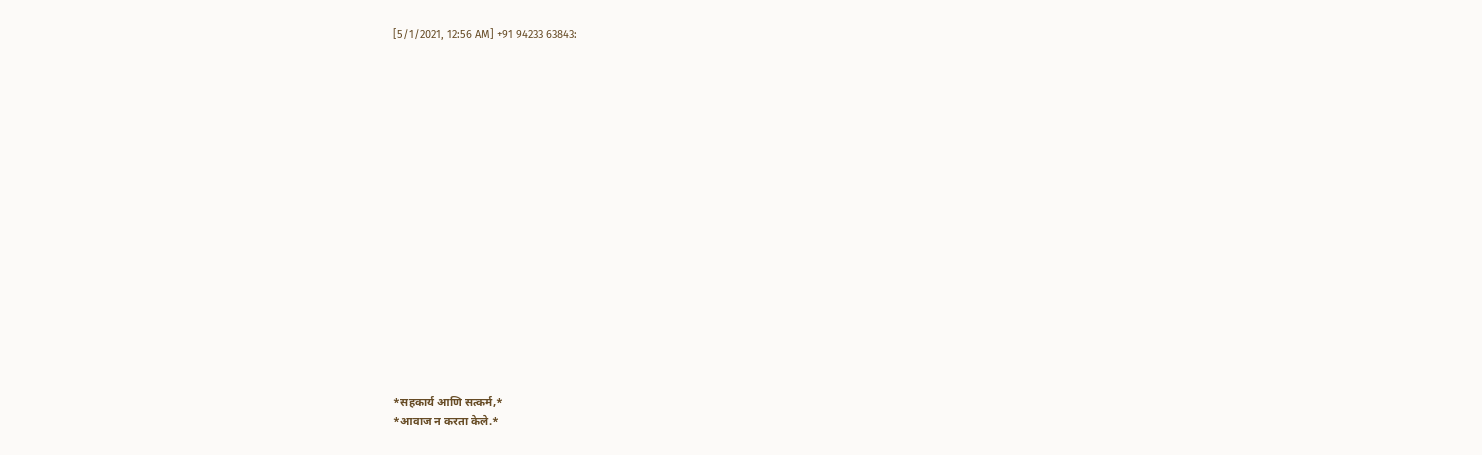[5/1/2021, 12:56 AM] +91 94233 63843:


















*सहकार्य आणि सत्कर्म,*
*आवाज न करता केले.*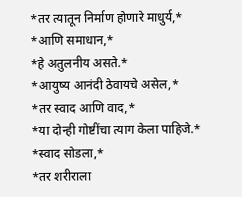*तर त्यातून निर्माण होणारे माधुर्य,*
*आणि समाधान,*
*हे अतुलनीय असते.*
*आयुष्य आनंदी ठेवायचे असेल,*
*तर स्वाद आणि वाद,*
*या दोन्ही गोष्टींचा त्याग केला पाहिजे.*
*स्वाद सोडला,*
*तर शरीराला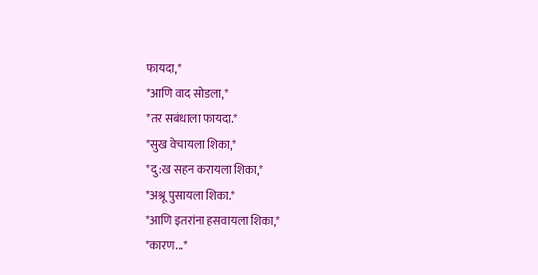फायदा,*
*आणि वाद सोडला,*
*तर सबंधाला फायदा.*
*सुख वेचायला शिका,*
*दु:ख सहन करायला शिका,*
*अश्रू पुसायला शिका.*
*आणि इतरांना हसवायला शिका,*
*कारण...*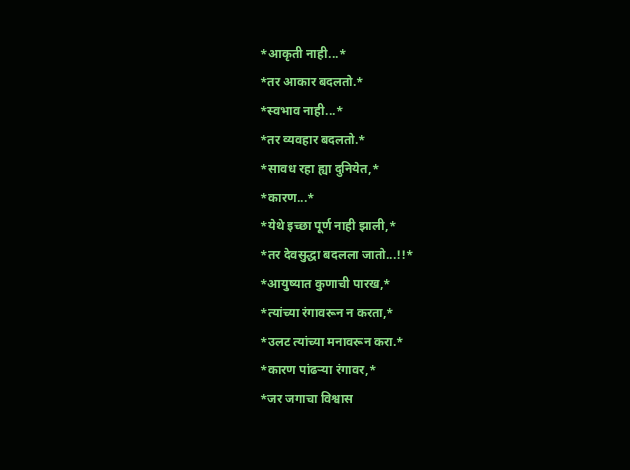*आकृती नाही...*
*तर आकार बदलतो.*
*स्वभाव नाही...*
*तर व्यवहार बदलतो.*
*सावध रहा ह्या दुनियेत,*
*कारण...*
*येथे इच्छा पूर्ण नाही झाली,*
*तर देवसुद्धा बदलला जातो...!!*
*आयुष्यात कुणाची पारख,*
*त्यांच्या रंगावरून न करता,*
*उलट त्यांच्या मनावरून करा.*
*कारण पांढऱ्या रंगावर,*
*जर जगाचा विश्वास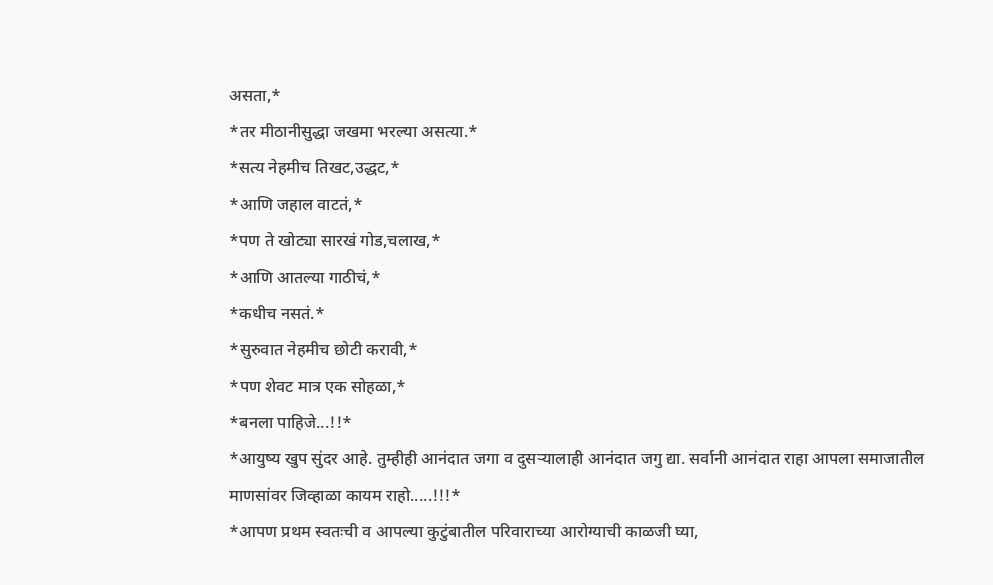असता,*
*तर मीठानीसुद्धा जखमा भरल्या असत्या.*
*सत्य नेहमीच तिखट,उद्धट,*
*आणि जहाल वाटतं,*
*पण ते खोट्या सारखं गोड,चलाख,*
*आणि आतल्या गाठीचं,*
*कधीच नसतं.*
*सुरुवात नेहमीच छोटी करावी,*
*पण शेवट मात्र एक सोहळा,*
*बनला पाहिजे...!!*
*आयुष्य खुप सुंदर आहे. तुम्हीही आनंदात जगा व दुसऱ्यालाही आनंदात जगु द्या. सर्वानी आनंदात राहा आपला समाजातील माणसांवर जिव्हाळा कायम राहो.....!!!*
*आपण प्रथम स्वतःची व आपल्या कुटुंबातील परिवाराच्या आरोग्याची काळजी घ्या,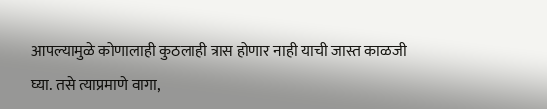आपल्यामुळे कोणालाही कुठलाही त्रास होणार नाही याची जास्त काळजी घ्या. तसे त्याप्रमाणे वागा,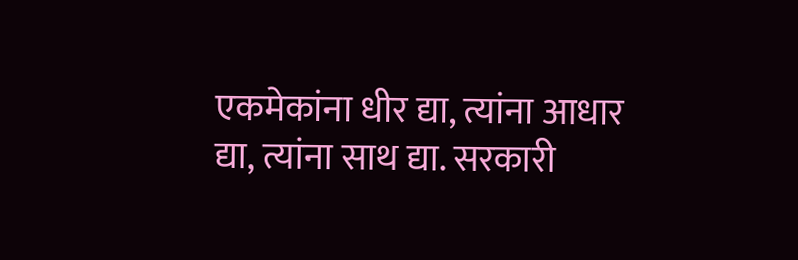एकमेकांना धीर द्या, त्यांना आधार द्या, त्यांना साथ द्या. सरकारी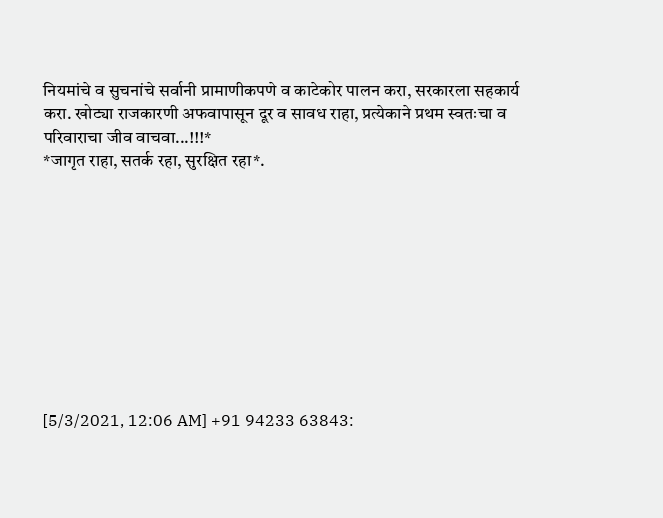नियमांचे व सुचनांचे सर्वानी प्रामाणीकपणे व काटेकोर पालन करा, सरकारला सहकार्य करा. खोट्या राजकारणी अफवापासून दूर व सावध राहा, प्रत्येकाने प्रथम स्वतःचा व परिवाराचा जीव वाचवा...!!!*
*जागृत राहा, सतर्क रहा, सुरक्षित रहा*.










[5/3/2021, 12:06 AM] +91 94233 63843: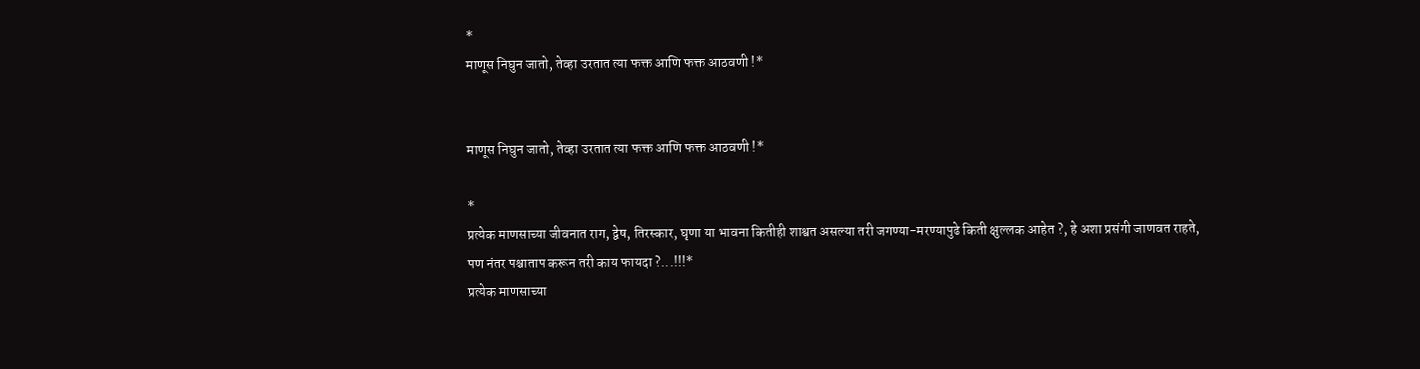*
माणूस निघुन जातो, तेव्हा उरतात त्या फक्त आणि फक्त आठवणी !*


माणूस निघुन जातो, तेव्हा उरतात त्या फक्त आणि फक्त आठवणी !*

*
प्रत्येक माणसाच्या जीवनात राग, द्वेष, तिरस्कार, घृणा या भावना कितीही शाश्वत असल्या तरी जगण्या-मरण्यापुढे किती क्षुल्लक आहेत ?, हे अशा प्रसंगी जाणवत राहते, पण नंतर पश्चाताप करून तरी काय फायदा ?...!!!*
प्रत्येक माणसाच्या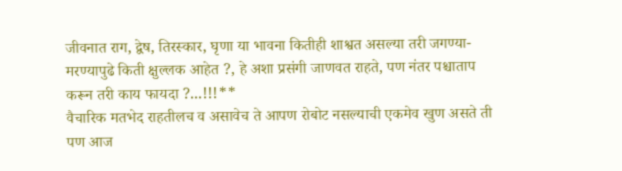जीवनात राग, द्वेष, तिरस्कार, घृणा या भावना कितीही शाश्वत असल्या तरी जगण्या-मरण्यापुढे किती क्षुल्लक आहेत ?, हे अशा प्रसंगी जाणवत राहते, पण नंतर पश्चाताप करून तरी काय फायदा ?...!!!**
वैचारिक मतभेद राहतीलच व असावेच ते आपण रोबोट नसल्याची एकमेव खुण असते ती पण आज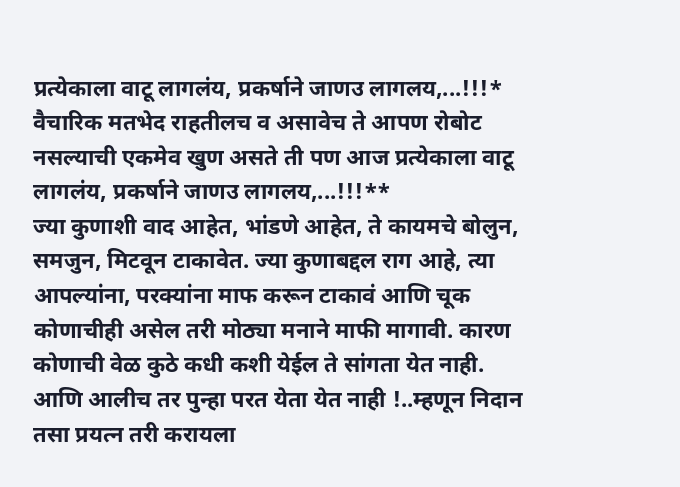प्रत्येकाला वाटू लागलंय, प्रकर्षाने जाणउ लागलय,...!!!*
वैचारिक मतभेद राहतीलच व असावेच ते आपण रोबोट नसल्याची एकमेव खुण असते ती पण आज प्रत्येकाला वाटू लागलंय, प्रकर्षाने जाणउ लागलय,...!!!**
ज्या कुणाशी वाद आहेत, भांडणे आहेत, ते कायमचे बोलुन, समजुन, मिटवून टाकावेत. ज्या कुणाबद्दल राग आहे, त्या आपल्यांना, परक्यांना माफ करून टाकावं आणि चूक कोणाचीही असेल तरी मोठ्या मनाने माफी मागावी. कारण कोणाची वेळ कुठे कधी कशी येईल ते सांगता येत नाही. आणि आलीच तर पुन्हा परत येता येत नाही !..म्हणून निदान तसा प्रयत्न तरी करायला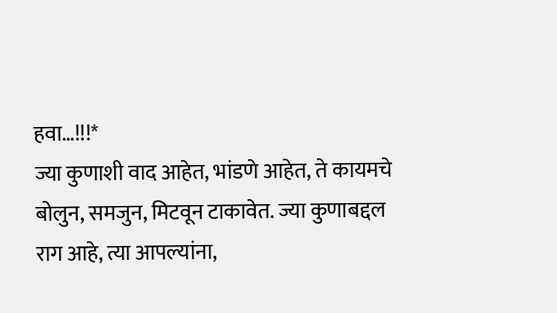हवा…!!!*
ज्या कुणाशी वाद आहेत, भांडणे आहेत, ते कायमचे बोलुन, समजुन, मिटवून टाकावेत. ज्या कुणाबद्दल राग आहे, त्या आपल्यांना,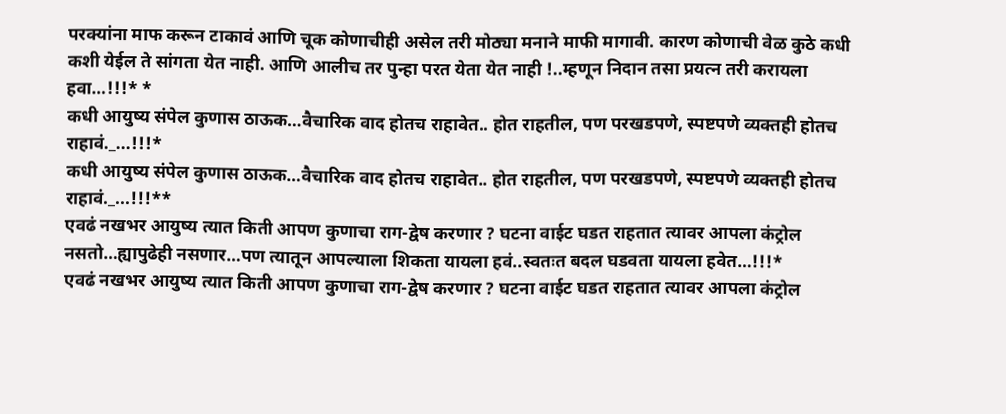परक्यांना माफ करून टाकावं आणि चूक कोणाचीही असेल तरी मोठ्या मनाने माफी मागावी. कारण कोणाची वेळ कुठे कधी कशी येईल ते सांगता येत नाही. आणि आलीच तर पुन्हा परत येता येत नाही !..म्हणून निदान तसा प्रयत्न तरी करायला हवा…!!!* *
कधी आयुष्य संपेल कुणास ठाऊक…वैचारिक वाद होतच राहावेत.. होत राहतील, पण परखडपणे, स्पष्टपणे व्यक्तही होतच राहावं._...!!!*
कधी आयुष्य संपेल कुणास ठाऊक…वैचारिक वाद होतच राहावेत.. होत राहतील, पण परखडपणे, स्पष्टपणे व्यक्तही होतच राहावं._...!!!**
एवढं नखभर आयुष्य त्यात किती आपण कुणाचा राग-द्वेष करणार ? घटना वाईट घडत राहतात त्यावर आपला कंट्रोल नसतो…ह्यापुढेही नसणार…पण त्यातून आपल्याला शिकता यायला हवं..स्वतःत बदल घडवता यायला हवेत…!!!*
एवढं नखभर आयुष्य त्यात किती आपण कुणाचा राग-द्वेष करणार ? घटना वाईट घडत राहतात त्यावर आपला कंट्रोल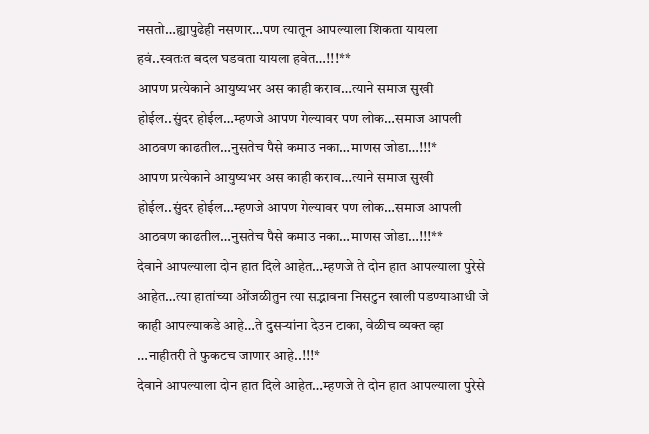नसतो…ह्यापुढेही नसणार…पण त्यातून आपल्याला शिकता यायला हवं..स्वतःत बदल घडवता यायला हवेत…!!!**
आपण प्रत्येकाने आयुष्यभर अस काही कराव…त्याने समाज सुखी होईल..सुंदर होईल…म्हणजे आपण गेल्यावर पण लोक…समाज आपली आठवण काढतील…नुसतेच पैसे कमाउ नका…माणस जोडा…!!!*
आपण प्रत्येकाने आयुष्यभर अस काही कराव…त्याने समाज सुखी होईल..सुंदर होईल…म्हणजे आपण गेल्यावर पण लोक…समाज आपली आठवण काढतील…नुसतेच पैसे कमाउ नका…माणस जोडा…!!!**
देवाने आपल्याला दोन हात दिले आहेत…म्हणजे ते दोन हात आपल्याला पुरेसे आहेत…त्या हातांच्या ओंजळीतुन त्या सद्भावना निसटुन खाली पडण्याआधी जे काही आपल्याकडे आहे…ते दुसऱ्यांना देउन टाका, वेळीच व्यक्त व्हा …नाहीतरी ते फुकटच जाणार आहे..!!!*
देवाने आपल्याला दोन हात दिले आहेत…म्हणजे ते दोन हात आपल्याला पुरेसे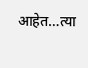आहेत…त्या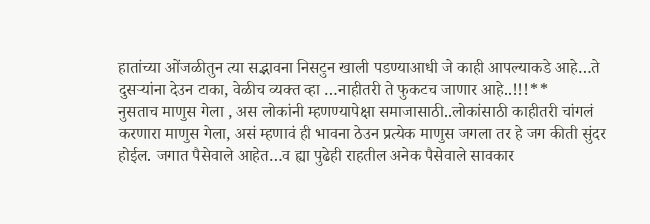हातांच्या ओंजळीतुन त्या सद्भावना निसटुन खाली पडण्याआधी जे काही आपल्याकडे आहे…ते दुसऱ्यांना देउन टाका, वेळीच व्यक्त व्हा …नाहीतरी ते फुकटच जाणार आहे..!!!**
नुसताच माणुस गेला , अस लोकांनी म्हणण्यापेक्षा समाजासाठी..लोकांसाठी काहीतरी चांगलं करणारा माणुस गेला, असं म्हणावं ही भावना ठेउन प्रत्येक माणुस जगला तर हे जग कीती सुंदर होईल. जगात पैसेवाले आहेत…व ह्या पुढेही राहतील अनेक पैसेवाले सावकार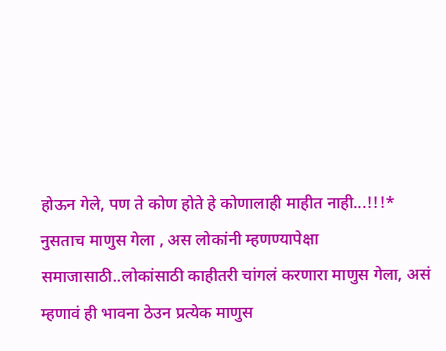होऊन गेले, पण ते कोण होते हे कोणालाही माहीत नाही...!!!*
नुसताच माणुस गेला , अस लोकांनी म्हणण्यापेक्षा समाजासाठी..लोकांसाठी काहीतरी चांगलं करणारा माणुस गेला, असं म्हणावं ही भावना ठेउन प्रत्येक माणुस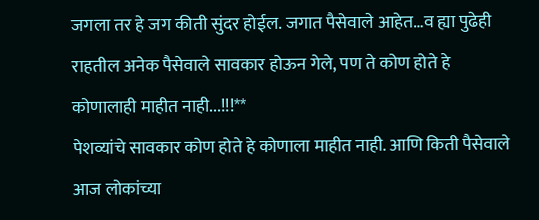जगला तर हे जग कीती सुंदर होईल. जगात पैसेवाले आहेत…व ह्या पुढेही राहतील अनेक पैसेवाले सावकार होऊन गेले, पण ते कोण होते हे कोणालाही माहीत नाही...!!!**
पेशव्यांचे सावकार कोण होते हे कोणाला माहीत नाही. आणि किती पैसेवाले आज लोकांच्या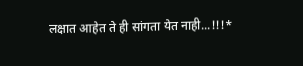लक्षात आहेत ते ही सांगता येत नाही...!!!*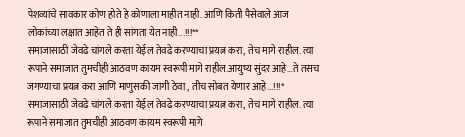पेशव्यांचे सावकार कोण होते हे कोणाला माहीत नाही. आणि किती पैसेवाले आज लोकांच्या लक्षात आहेत ते ही सांगता येत नाही...!!!**
समाजासाठी जेवढे चांगले करता येईल तेवढे करण्याचा प्रयत्न करा, तेच मागे राहील. त्या रूपाने समाजात तुमचीही आठवण कायम स्वरूपी मागे राहील.आयुष्य सुंदर आहे…ते तसच जगण्याचा प्रयत्न करा आणि माणुसकी जागी ठेवा , तीच सोबत येणार आहे...!!!*
समाजासाठी जेवढे चांगले करता येईल तेवढे करण्याचा प्रयत्न करा, तेच मागे राहील. त्या रूपाने समाजात तुमचीही आठवण कायम स्वरूपी मागे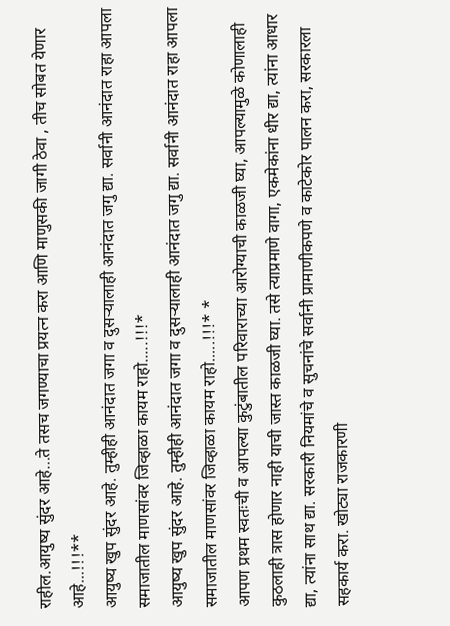राहील.आयुष्य सुंदर आहे…ते तसच जगण्याचा प्रयत्न करा आणि माणुसकी जागी ठेवा , तीच सोबत येणार आहे...!!!**
आयुष्य खुप सुंदर आहे. तुम्हीही आनंदात जगा व दुसऱ्यालाही आनंदात जगु द्या. सर्वानी आनंदात राहा आपला समाजातील माणसांवर जिव्हाळा कायम राहो.....!!!*
आयुष्य खुप सुंदर आहे. तुम्हीही आनंदात जगा व दुसऱ्यालाही आनंदात जगु द्या. सर्वानी आनंदात राहा आपला समाजातील माणसांवर जिव्हाळा कायम राहो.....!!!* *
आपण प्रथम स्वतःची व आपल्या कुटुंबातील परिवाराच्या आरोग्याची काळजी घ्या, आपल्यामुळे कोणालाही कुठलाही त्रास होणार नाही याची जास्त काळजी घ्या. तसे त्याप्रमाणे वागा, एकमेकांना धीर द्या, त्यांना आधार द्या, त्यांना साथ द्या. सरकारी नियमांचे व सुचनांचे सर्वानी प्रामाणीकपणे व काटेकोर पालन करा, सरकारला सहकार्य करा. खोट्या राजकारणी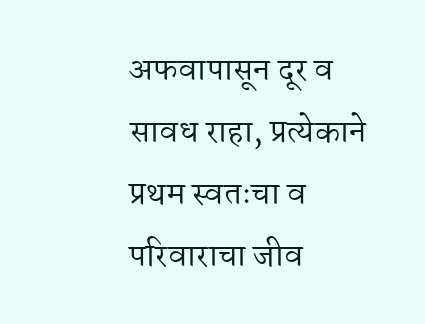अफवापासून दूर व सावध राहा, प्रत्येकाने प्रथम स्वतःचा व परिवाराचा जीव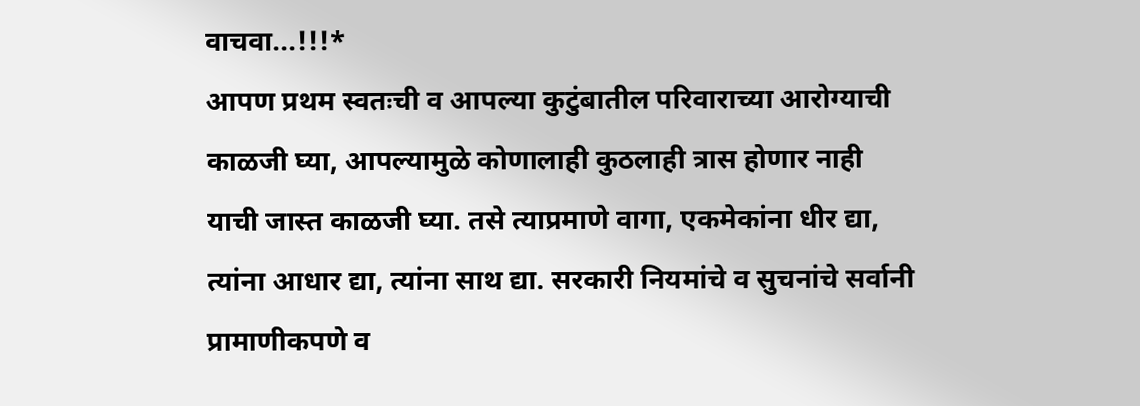वाचवा...!!!*
आपण प्रथम स्वतःची व आपल्या कुटुंबातील परिवाराच्या आरोग्याची काळजी घ्या, आपल्यामुळे कोणालाही कुठलाही त्रास होणार नाही याची जास्त काळजी घ्या. तसे त्याप्रमाणे वागा, एकमेकांना धीर द्या, त्यांना आधार द्या, त्यांना साथ द्या. सरकारी नियमांचे व सुचनांचे सर्वानी प्रामाणीकपणे व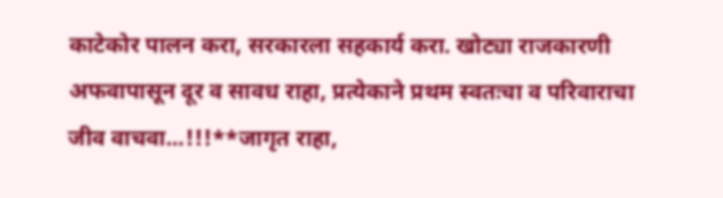काटेकोर पालन करा, सरकारला सहकार्य करा. खोट्या राजकारणी अफवापासून दूर व सावध राहा, प्रत्येकाने प्रथम स्वतःचा व परिवाराचा जीव वाचवा...!!!**जागृत राहा,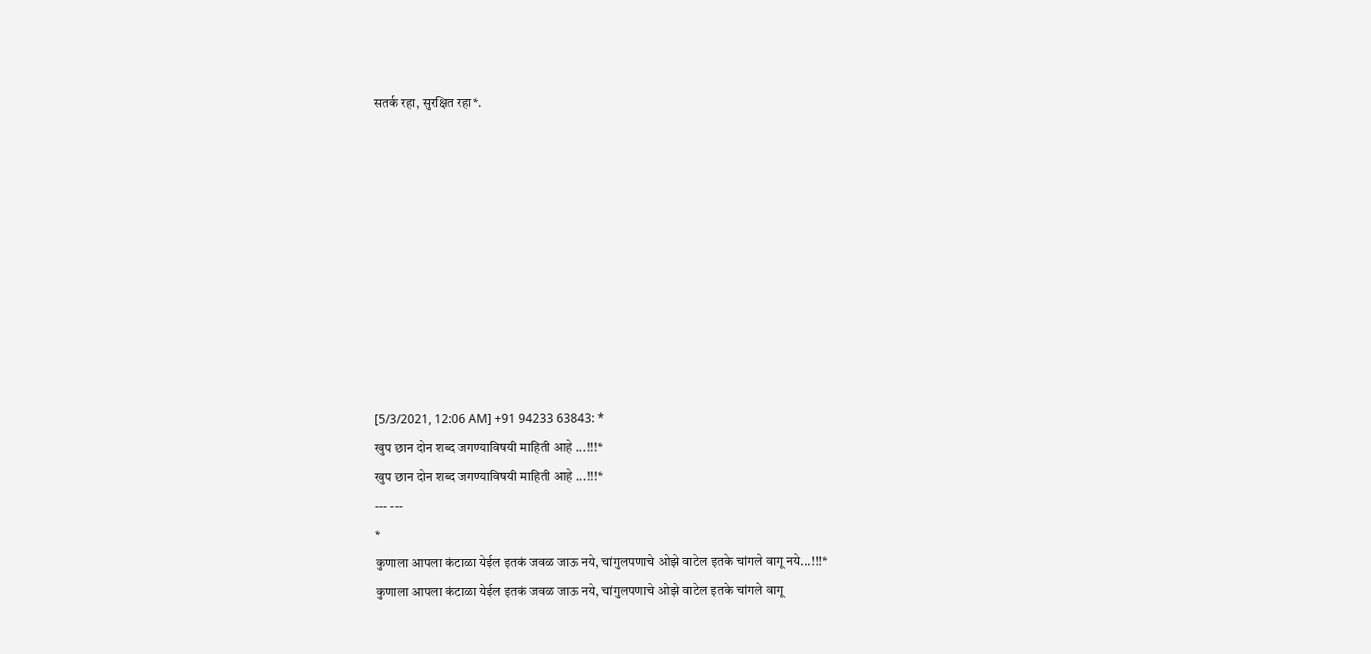सतर्क रहा, सुरक्षित रहा*.










[5/3/2021, 12:06 AM] +91 94233 63843: *
खुप छान दोन शब्द जगण्याविषयी माहिती आहे ...!!!*
खुप छान दोन शब्द जगण्याविषयी माहिती आहे ...!!!*
--- ---
*
कुणाला आपला कंटाळा येईल इतकं जवळ जाऊ नये, चांगुलपणाचे ओझे वाटेल इतके चांगले वागू नये...!!!*
कुणाला आपला कंटाळा येईल इतकं जवळ जाऊ नये, चांगुलपणाचे ओझे वाटेल इतके चांगले वागू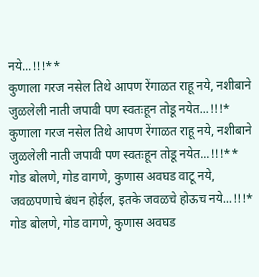नये...!!!**
कुणाला गरज नसेल तिथे आपण रेंगाळत राहू नये, नशीबाने जुळलेली नाती जपावी पण स्वतःहून तोडू नयेत...!!!*
कुणाला गरज नसेल तिथे आपण रेंगाळत राहू नये, नशीबाने जुळलेली नाती जपावी पण स्वतःहून तोडू नयेत...!!!**
गोड बोलणे, गोड वागणे, कुणास अवघड वाटू नये, जवळपणाचे बंधन होईल, इतके जवळचे होऊच नये...!!!*
गोड बोलणे, गोड वागणे, कुणास अवघड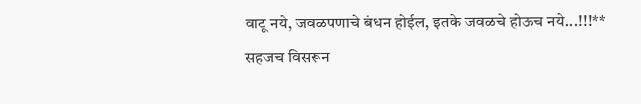वाटू नये, जवळपणाचे बंधन होईल, इतके जवळचे होऊच नये...!!!**
सहजच विसरून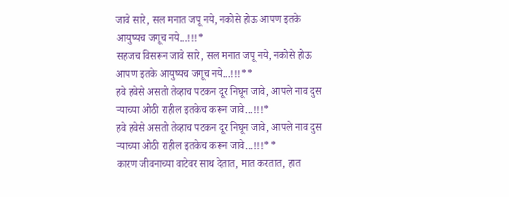जावे सारे, सल मनात जपू नये, नकोसे होऊ आपण इतके आयुष्यच जगूच नये...!!!*
सहजच विसरून जावे सारे, सल मनात जपू नये, नकोसे होऊ आपण इतके आयुष्यच जगूच नये...!!!**
हवे हवेसे असतो तेव्हाच पटकन दूर निघून जावे, आपले नाव दुस ऱ्याच्या ओठी राहील इतकेच करून जावे...!!!*
हवे हवेसे असतो तेव्हाच पटकन दूर निघून जावे, आपले नाव दुस ऱ्याच्या ओठी राहील इतकेच करून जावे...!!!**
कारण जीवनाच्या वाटेवर साथ देतात, मात करतात, हात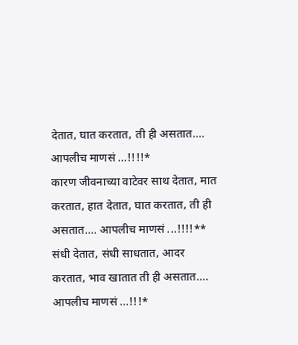देतात, घात करतात, ती ही असतात.... आपलीच माणसं ...!!!!*
कारण जीवनाच्या वाटेवर साथ देतात, मात करतात, हात देतात, घात करतात, ती ही असतात.... आपलीच माणसं ...!!!!**
संधी देतात, संधी साधतात, आदर करतात, भाव खातात ती ही असतात.... आपलीच माणसं ...!!!*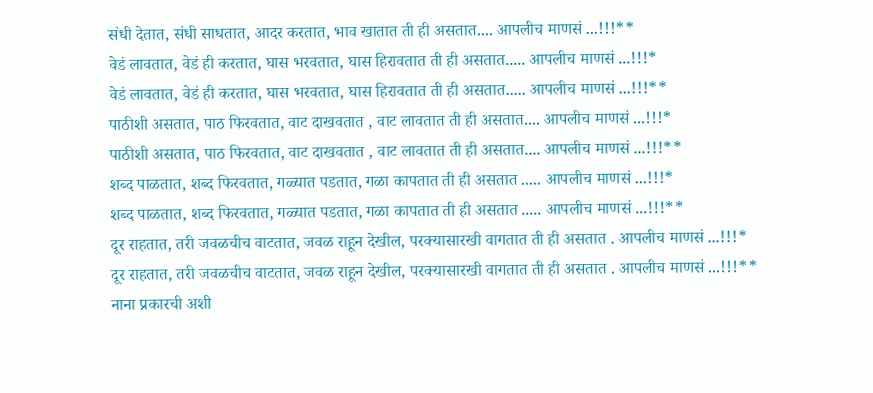संधी देतात, संधी साधतात, आदर करतात, भाव खातात ती ही असतात.... आपलीच माणसं ...!!!**
वेडं लावतात, वेडं ही करतात, घास भरवतात, घास हिरावतात ती ही असतात..... आपलीच माणसं ...!!!*
वेडं लावतात, वेडं ही करतात, घास भरवतात, घास हिरावतात ती ही असतात..... आपलीच माणसं ...!!!**
पाठीशी असतात, पाठ फिरवतात, वाट दाखवतात , वाट लावतात ती ही असतात.... आपलीच माणसं ...!!!*
पाठीशी असतात, पाठ फिरवतात, वाट दाखवतात , वाट लावतात ती ही असतात.... आपलीच माणसं ...!!!**
शब्द पाळतात, शब्द फिरवतात, गळ्यात पडतात, गळा कापतात ती ही असतात ..... आपलीच माणसं ...!!!*
शब्द पाळतात, शब्द फिरवतात, गळ्यात पडतात, गळा कापतात ती ही असतात ..... आपलीच माणसं ...!!!**
दूर राहतात, तरी जवळचीच वाटतात, जवळ राहून देखील, परक्यासारखी वागतात ती ही असतात . आपलीच माणसं ...!!!*
दूर राहतात, तरी जवळचीच वाटतात, जवळ राहून देखील, परक्यासारखी वागतात ती ही असतात . आपलीच माणसं ...!!!**
नाना प्रकारची अशी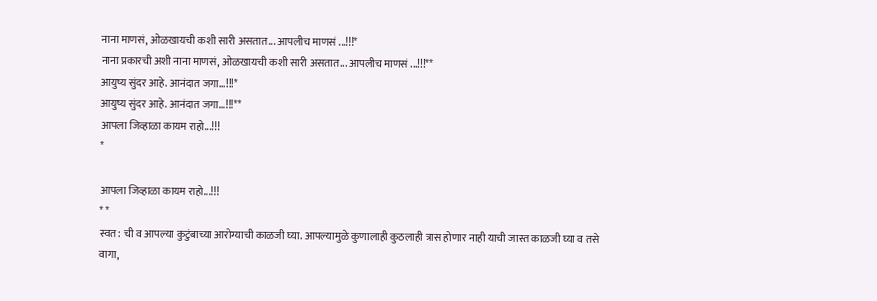नाना माणसं, ओळखायची कशी सारी असतात... आपलीच माणसं ...!!!*
नाना प्रकारची अशी नाना माणसं, ओळखायची कशी सारी असतात... आपलीच माणसं ...!!!**
आयुष्य सुंदर आहे. आनंदात जगा...!!!*
आयुष्य सुंदर आहे. आनंदात जगा...!!!**
आपला जिव्हाळा कायम राहो...!!!
*

आपला जिव्हाळा कायम राहो...!!!
* *
स्वत: ची व आपल्या कुटुंबाच्या आरोग्याची काळजी घ्या. आपल्यामुळे कुणालाही कुठलाही त्रास होणार नाही याची जास्त काळजी घ्या व तसे वागा,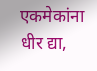एकमेकांना धीर द्या,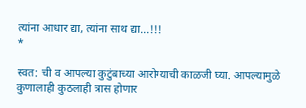त्यांना आधार द्या, त्यांना साथ द्या...!!!
*

स्वत: ची व आपल्या कुटुंबाच्या आरोग्याची काळजी घ्या. आपल्यामुळे कुणालाही कुठलाही त्रास होणार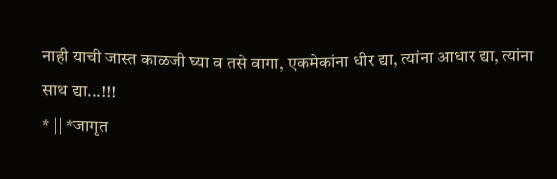नाही याची जास्त काळजी घ्या व तसे वागा, एकमेकांना धीर द्या, त्यांना आधार द्या, त्यांना साथ द्या...!!!
* || *जागृत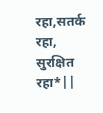रहा,सतर्क रहा, सुरक्षित रहा*||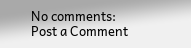No comments:
Post a Comment